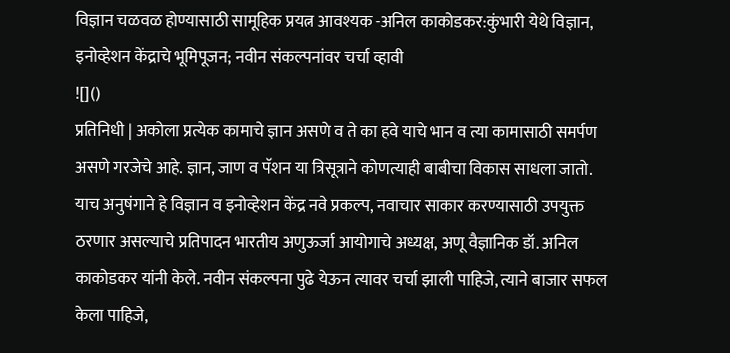विज्ञान चळवळ होण्यासाठी सामूहिक प्रयत्न आवश्यक -अनिल काकोडकर:कुंभारी येथे विज्ञान, इनोव्हेशन केंद्राचे भूमिपूजन; नवीन संकल्पनांवर चर्चा व्हावी
![]()
प्रतिनिधी | अकोला प्रत्येक कामाचे ज्ञान असणे व ते का हवे याचे भान व त्या कामासाठी समर्पण असणे गरजेचे आहे. ज्ञान, जाण व पॅशन या त्रिसूत्राने कोणत्याही बाबीचा विकास साधला जातो. याच अनुषंगाने हे विज्ञान व इनोव्हेशन केंद्र नवे प्रकल्प, नवाचार साकार करण्यासाठी उपयुक्त ठरणार असल्याचे प्रतिपादन भारतीय अणुऊर्जा आयोगाचे अध्यक्ष, अणू वैज्ञानिक डॉ. अनिल काकोडकर यांनी केले. नवीन संकल्पना पुढे येऊन त्यावर चर्चा झाली पाहिजे, त्याने बाजार सफल केला पाहिजे,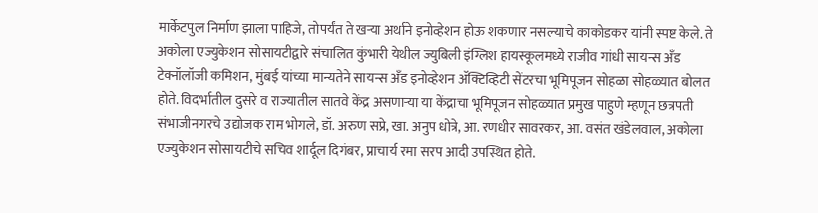मार्केटपुल निर्माण झाला पाहिजे, तोपर्यंत ते खऱ्या अर्थाने इनोव्हेशन होऊ शकणार नसल्याचे काकोडकर यांनी स्पष्ट केले. ते अकोला एज्युकेशन सोसायटीद्वारे संचालित कुंभारी येथील ज्युबिली इंग्लिश हायस्कूलमध्ये राजीव गांधी सायन्स अँड टेक्नॉलॉजी कमिशन, मुंबई यांच्या मान्यतेने सायन्स अँड इनोव्हेशन ॲक्टिव्हिटी सेंटरचा भूमिपूजन सोहळा सोहळ्यात बोलत होते. विदर्भातील दुसरे व राज्यातील सातवे केंद्र असणाऱ्या या केंद्राचा भूमिपूजन सोहळ्यात प्रमुख पाहुणे म्हणून छत्रपती संभाजीनगरचे उद्योजक राम भोगले, डॉ. अरुण सप्रे, खा. अनुप धोत्रे, आ. रणधीर सावरकर, आ. वसंत खंडेलवाल, अकोला एज्युकेशन सोसायटीचे सचिव शार्दूल दिगंबर, प्राचार्य रमा सरप आदी उपस्थित होते.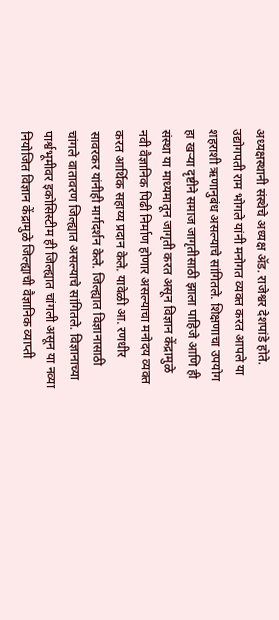अध्यक्षस्थानी संस्थेचे अध्यक्ष ॲड. राजेश्वर देशपांडे होते. उद्योगपती राम भोगले यांनी मनोगत व्यक्त करत आपले या शहराशी ऋणानुबंध असल्याचे सांगितले. शिक्षणाचा उपयोग हा खऱ्या दृष्टीने समाज जागृतीसाठी झाला पाहिजे आणि ही संस्था या माध्यमातून जागृती करत असून विज्ञान केंद्रामुळे नवी वैज्ञानिक पिढी निर्माण होणार असल्याचा मनोदय व्यक्त करत आर्थिक सहाय्य प्रदान केले. यावेळी आ. रणधीर सावरकर यांनीही मार्गदर्शन केले. जिल्ह्यात विज्ञानासाठी चांगले वातावरण जिल्ह्यात असल्याचे सांगितले. विज्ञानाच्या पार्श्वभूमीवर इकोसिस्टीम ही जिल्ह्यात चांगली असून या नव्या नियोजित विज्ञान केंद्रामुळे जिल्ह्याची वैज्ञानिक व्याप्ती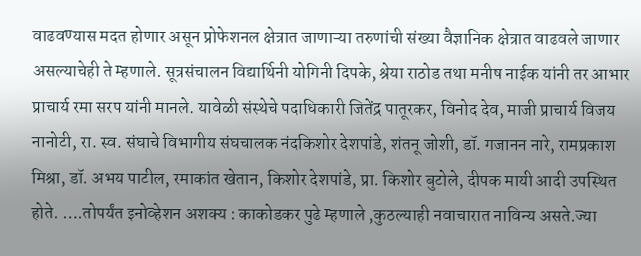वाढवण्यास मदत होणार असून प्रोफेशनल क्षेत्रात जाणाऱ्या तरुणांची संख्या वैज्ञानिक क्षेत्रात वाढवले जाणार असल्याचेही ते म्हणाले. सूत्रसंचालन विद्यार्थिनी योगिनी दिपके, श्रेया राठोड तथा मनीष नाईक यांनी तर आभार प्राचार्य रमा सरप यांनी मानले. यावेळी संस्थेचे पदाधिकारी जितेंद्र पातूरकर, विनोद देव, माजी प्राचार्य विजय नानोटी, रा. स्व. संघाचे विभागीय संघचालक नंदकिशोर देशपांडे, शंतनू जोशी, डॉ. गजानन नारे, रामप्रकाश मिश्रा, डॉ. अभय पाटील, रमाकांत खेतान, किशोर देशपांडे, प्रा. किशोर बुटोले, दीपक मायी आदी उपस्थित होते. ….तोपर्यंत इनोव्हेशन अशक्य : काकोडकर पुढे म्हणाले ,कुठल्याही नवाचारात नाविन्य असते.ज्या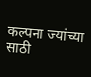कल्पना ज्यांच्या साठी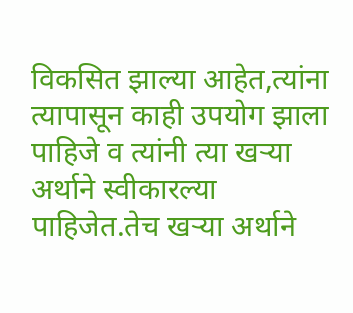विकसित झाल्या आहेत,त्यांना त्यापासून काही उपयोग झाला पाहिजे व त्यांनी त्या खऱ्या अर्थाने स्वीकारल्या पाहिजेत.तेच खऱ्या अर्थाने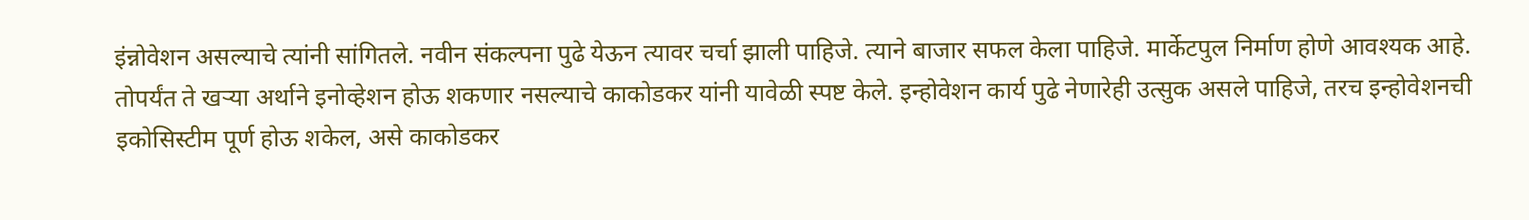इंन्नोवेशन असल्याचे त्यांनी सांगितले. नवीन संकल्पना पुढे येऊन त्यावर चर्चा झाली पाहिजे. त्याने बाजार सफल केला पाहिजे. मार्केटपुल निर्माण होणे आवश्यक आहे. तोपर्यंत ते खऱ्या अर्थाने इनोव्हेशन होऊ शकणार नसल्याचे काकोडकर यांनी यावेळी स्पष्ट केले. इन्होवेशन कार्य पुढे नेणारेही उत्सुक असले पाहिजे, तरच इन्होवेशनची इकोसिस्टीम पूर्ण होऊ शकेल, असे काकोडकर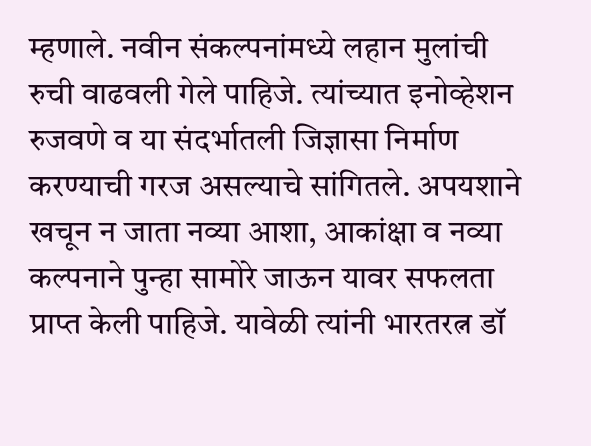म्हणाले. नवीन संकल्पनांमध्ये लहान मुलांची रुची वाढवली गेले पाहिजे. त्यांच्यात इनोव्हेशन रुजवणे व या संदर्भातली जिज्ञासा निर्माण करण्याची गरज असल्याचे सांगितले. अपयशाने खचून न जाता नव्या आशा, आकांक्षा व नव्या कल्पनाने पुन्हा सामोरे जाऊन यावर सफलता प्राप्त केली पाहिजे. यावेळी त्यांनी भारतरत्न डॉ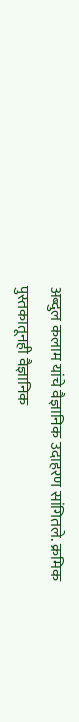अब्दुल कलाम यांचे वैज्ञानिक उदाहरण सांगितले. क्रमिक पुस्तकातूनही वैज्ञानिक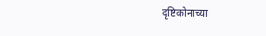दृष्टिकोनाच्या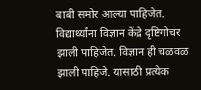बाबी समोर आल्या पाहिजेत. विद्यार्थ्यांना विज्ञान केंद्रे दृष्टिगोचर झाली पाहिजेत. विज्ञान ही चळवळ झाली पाहिजे. यासाठी प्रत्येक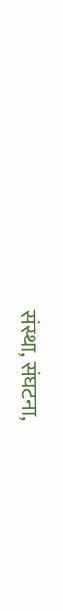संस्था, संघटना,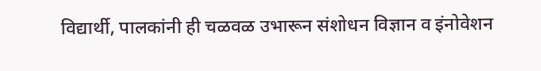विद्यार्थी, पालकांनी ही चळवळ उभारून संशोधन विज्ञान व इंनोवेशन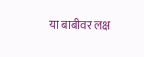या बाबीवर लक्ष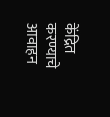केंद्रित करण्याचे आवाहन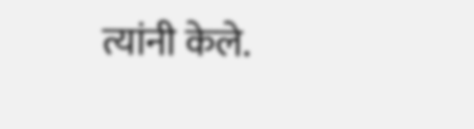त्यांनी केले.